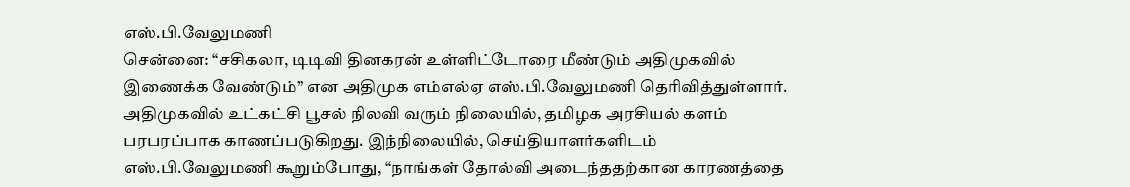எஸ்.பி.வேலுமணி
சென்னை: “சசிகலா, டிடிவி தினகரன் உள்ளிட்டோரை மீண்டும் அதிமுகவில் இணைக்க வேண்டும்” என அதிமுக எம்எல்ஏ எஸ்.பி.வேலுமணி தெரிவித்துள்ளார்.
அதிமுகவில் உட்கட்சி பூசல் நிலவி வரும் நிலையில், தமிழக அரசியல் களம் பரபரப்பாக காணப்படுகிறது. இந்நிலையில், செய்தியாளர்களிடம் எஸ்.பி.வேலுமணி கூறும்போது, “நாங்கள் தோல்வி அடைந்ததற்கான காரணத்தை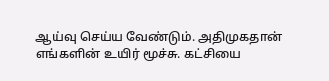ஆய்வு செய்ய வேண்டும். அதிமுகதான் எங்களின் உயிர் மூச்சு. கட்சியை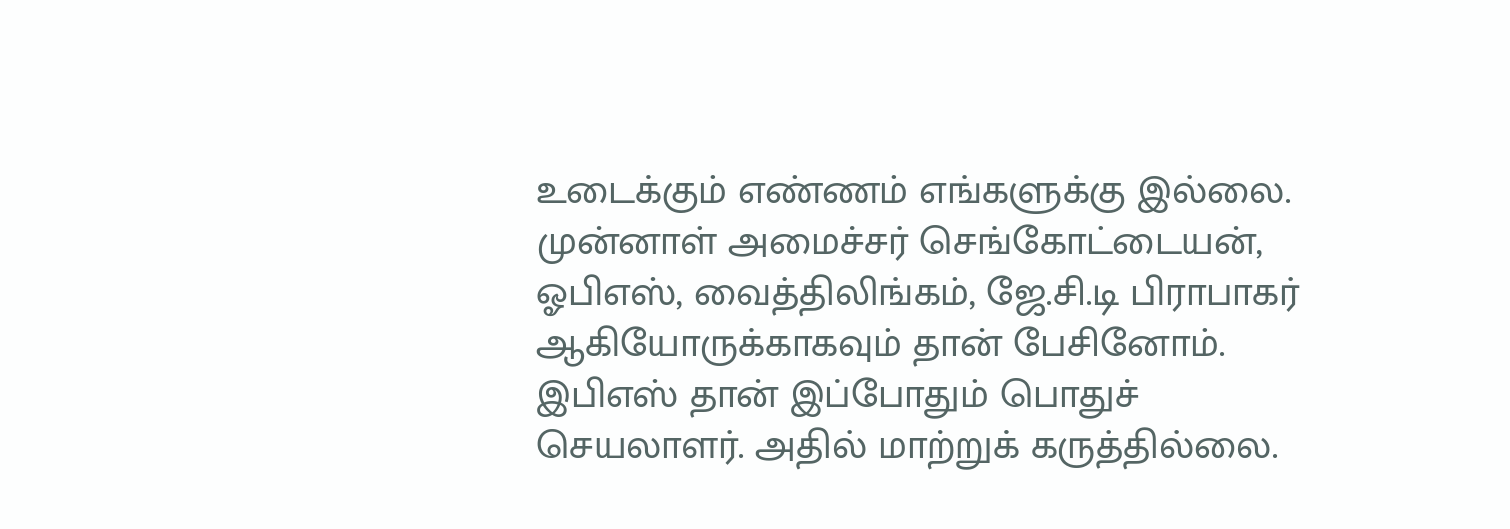உடைக்கும் எண்ணம் எங்களுக்கு இல்லை.
முன்னாள் அமைச்சர் செங்கோட்டையன், ஓபிஎஸ், வைத்திலிங்கம், ஜே.சி.டி பிராபாகர் ஆகியோருக்காகவும் தான் பேசினோம். இபிஎஸ் தான் இப்போதும் பொதுச் செயலாளர். அதில் மாற்றுக் கருத்தில்லை.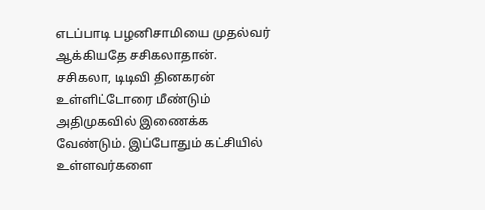எடப்பாடி பழனிசாமியை முதல்வர் ஆக்கியதே சசிகலாதான்.
சசிகலா, டிடிவி தினகரன் உள்ளிட்டோரை மீண்டும் அதிமுகவில் இணைக்க வேண்டும். இப்போதும் கட்சியில் உள்ளவர்களை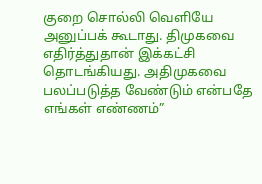குறை சொல்லி வெளியே அனுப்பக் கூடாது. திமுகவை எதிர்த்துதான் இக்கட்சி தொடங்கியது. அதிமுகவை பலப்படுத்த வேண்டும் என்பதே எங்கள் எண்ணம்”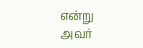என்று அவர்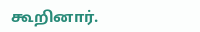கூறினார்.